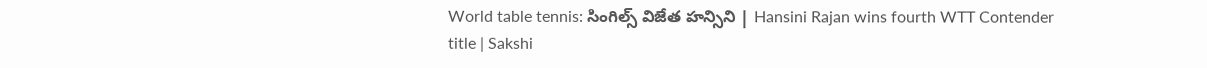World table tennis: సింగిల్స్‌ విజేత హన్సిని | Hansini Rajan wins fourth WTT Contender title | Sakshi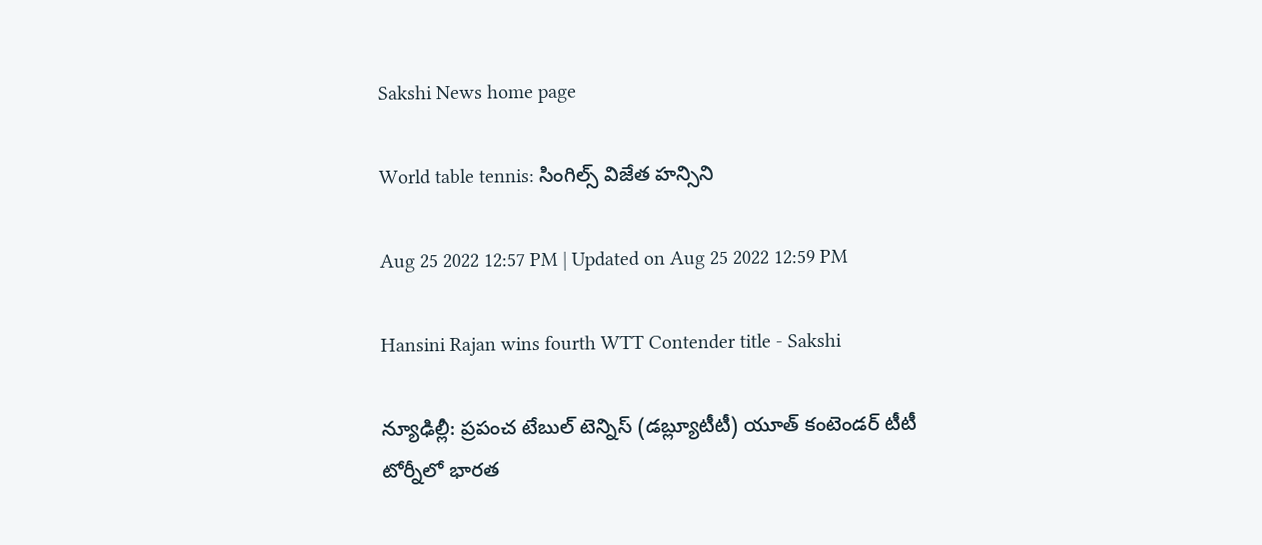Sakshi News home page

World table tennis: సింగిల్స్‌ విజేత హన్సిని

Aug 25 2022 12:57 PM | Updated on Aug 25 2022 12:59 PM

Hansini Rajan wins fourth WTT Contender title - Sakshi

న్యూఢిల్లీ: ప్రపంచ టేబుల్‌ టెన్నిస్‌ (డబ్ల్యూటీటీ) యూత్‌ కంటెండర్‌ టీటీ టోర్నీలో భారత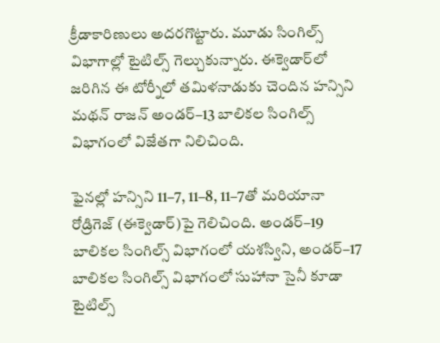క్రీడాకారిణులు అదరగొట్టారు. మూడు సింగిల్స్‌ విభాగాల్లో టైటిల్స్‌ గెల్చుకున్నారు. ఈక్వెడార్‌లో జరిగిన ఈ టోర్నీలో తమిళనాడుకు చెందిన హన్సిని మథన్‌ రాజన్‌ అండర్‌–13 బాలికల సింగిల్స్‌ విభాగంలో విజేతగా నిలిచింది.

ఫైనల్లో హన్సిని 11–7, 11–8, 11–7తో మరియానా రోడ్రిగెజ్‌ (ఈక్వెడార్‌)పై గెలిచింది. అండర్‌–19 బాలికల సింగిల్స్‌ విభాగంలో యశస్విని, అండర్‌–17 బాలికల సింగిల్స్‌ విభాగంలో సుహానా సైనీ కూడా టైటిల్స్‌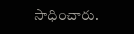సాధించారు.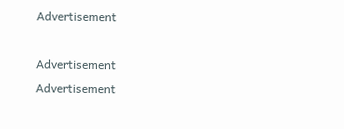Advertisement

Advertisement
Advertisement